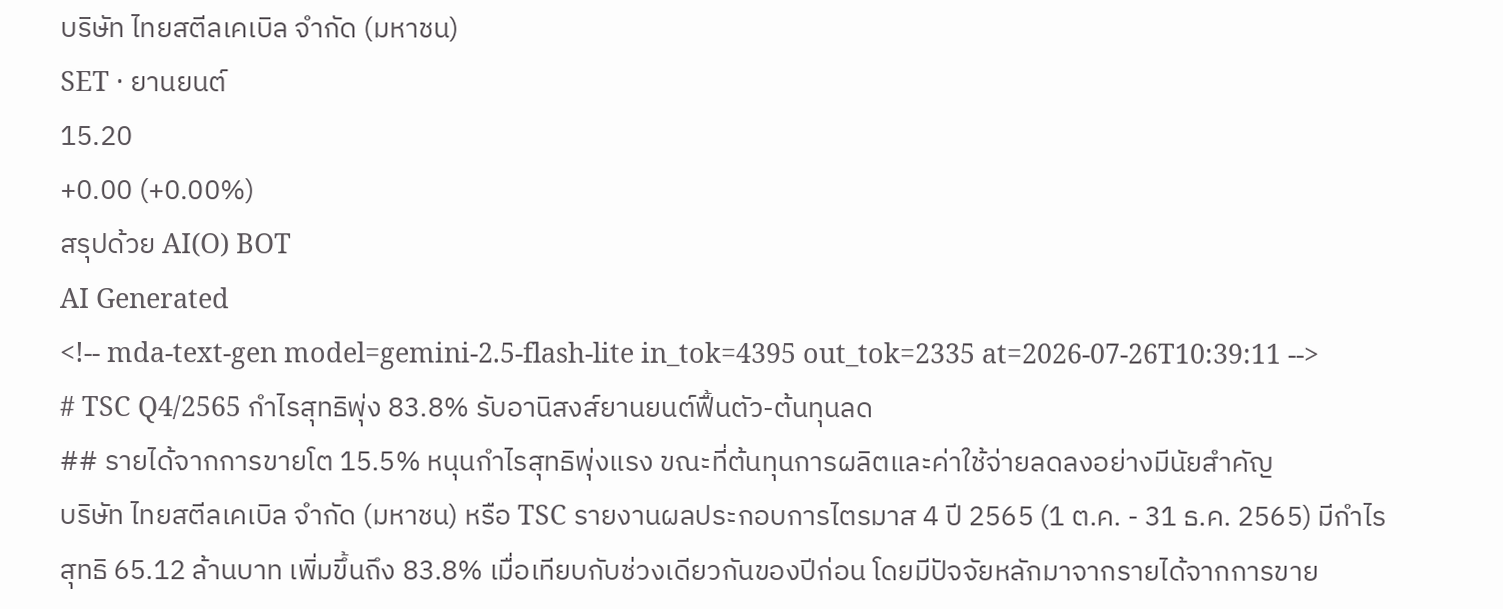บริษัท ไทยสตีลเคเบิล จำกัด (มหาชน)
SET · ยานยนต์
15.20
+0.00 (+0.00%)
สรุปด้วย AI(O) BOT
AI Generated
<!-- mda-text-gen model=gemini-2.5-flash-lite in_tok=4395 out_tok=2335 at=2026-07-26T10:39:11 -->
# TSC Q4/2565 กำไรสุทธิพุ่ง 83.8% รับอานิสงส์ยานยนต์ฟื้นตัว-ต้นทุนลด
## รายได้จากการขายโต 15.5% หนุนกำไรสุทธิพุ่งแรง ขณะที่ต้นทุนการผลิตและค่าใช้จ่ายลดลงอย่างมีนัยสำคัญ
บริษัท ไทยสตีลเคเบิล จำกัด (มหาชน) หรือ TSC รายงานผลประกอบการไตรมาส 4 ปี 2565 (1 ต.ค. - 31 ธ.ค. 2565) มีกำไรสุทธิ 65.12 ล้านบาท เพิ่มขึ้นถึง 83.8% เมื่อเทียบกับช่วงเดียวกันของปีก่อน โดยมีปัจจัยหลักมาจากรายได้จากการขาย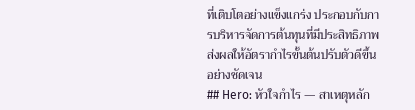ที่เติบโตอย่างแข็งแกร่ง ประกอบกับการบริหารจัดการต้นทุนที่มีประสิทธิภาพ ส่งผลให้อัตรากำไรขั้นต้นปรับตัวดีขึ้นอย่างชัดเจน
## Hero: หัวใจกำไร — สาเหตุหลัก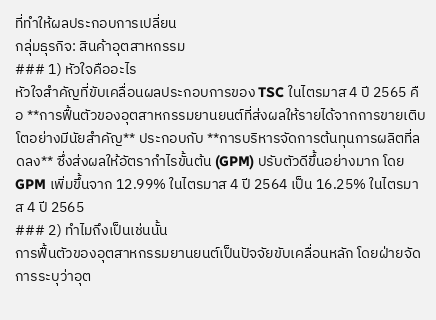ที่ทำให้ผลประกอบการเปลี่ยน
กลุ่มธุรกิจ: สินค้าอุตสาหกรรม
### 1) หัวใจคืออะไร
หัวใจสำคัญที่ขับเคลื่อนผลประกอบการของ TSC ในไตรมาส 4 ปี 2565 คือ **การฟื้นตัวของอุตสาหกรรมยานยนต์ที่ส่งผลให้รายได้จากการขายเติบโตอย่างมีนัยสำคัญ** ประกอบกับ **การบริหารจัดการต้นทุนการผลิตที่ลดลง** ซึ่งส่งผลให้อัตรากำไรขั้นต้น (GPM) ปรับตัวดีขึ้นอย่างมาก โดย GPM เพิ่มขึ้นจาก 12.99% ในไตรมาส 4 ปี 2564 เป็น 16.25% ในไตรมาส 4 ปี 2565
### 2) ทำไมถึงเป็นเช่นนั้น
การฟื้นตัวของอุตสาหกรรมยานยนต์เป็นปัจจัยขับเคลื่อนหลัก โดยฝ่ายจัดการระบุว่าอุต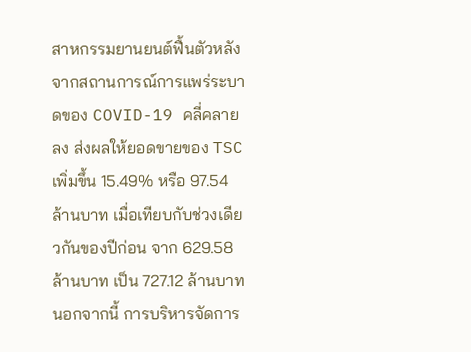สาหกรรมยานยนต์ฟื้นตัวหลังจากสถานการณ์การแพร่ระบาดของ COVID-19 คลี่คลายลง ส่งผลให้ยอดขายของ TSC เพิ่มขึ้น 15.49% หรือ 97.54 ล้านบาท เมื่อเทียบกับช่วงเดียวกันของปีก่อน จาก 629.58 ล้านบาท เป็น 727.12 ล้านบาท นอกจากนี้ การบริหารจัดการ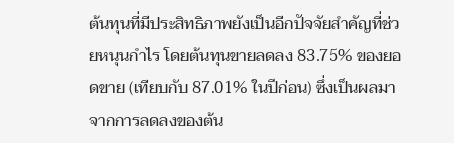ต้นทุนที่มีประสิทธิภาพยังเป็นอีกปัจจัยสำคัญที่ช่วยหนุนกำไร โดยต้นทุนขายลดลง 83.75% ของยอดขาย (เทียบกับ 87.01% ในปีก่อน) ซึ่งเป็นผลมาจากการลดลงของต้น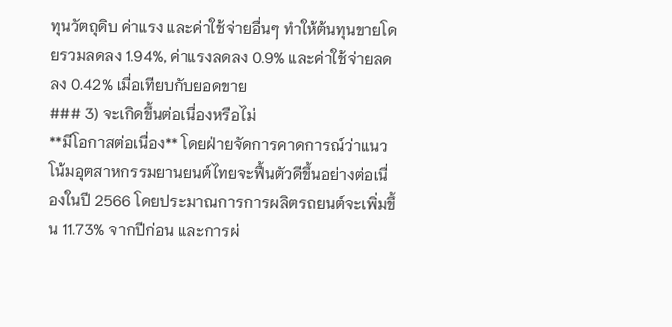ทุนวัตถุดิบ ค่าแรง และค่าใช้จ่ายอื่นๆ ทำให้ต้นทุนขายโดยรวมลดลง 1.94%, ค่าแรงลดลง 0.9% และค่าใช้จ่ายลดลง 0.42% เมื่อเทียบกับยอดขาย
### 3) จะเกิดขึ้นต่อเนื่องหรือไม่
**มีโอกาสต่อเนื่อง** โดยฝ่ายจัดการคาดการณ์ว่าแนวโน้มอุตสาหกรรมยานยนต์ไทยจะฟื้นตัวดีขึ้นอย่างต่อเนื่องในปี 2566 โดยประมาณการการผลิตรถยนต์จะเพิ่มขึ้น 11.73% จากปีก่อน และการผ่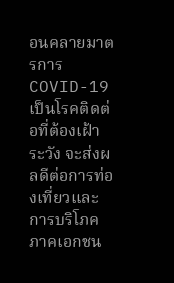อนคลายมาตรการ COVID-19 เป็นโรคติดต่อที่ต้องเฝ้าระวัง จะส่งผลดีต่อการท่องเที่ยวและการบริโภคภาคเอกชน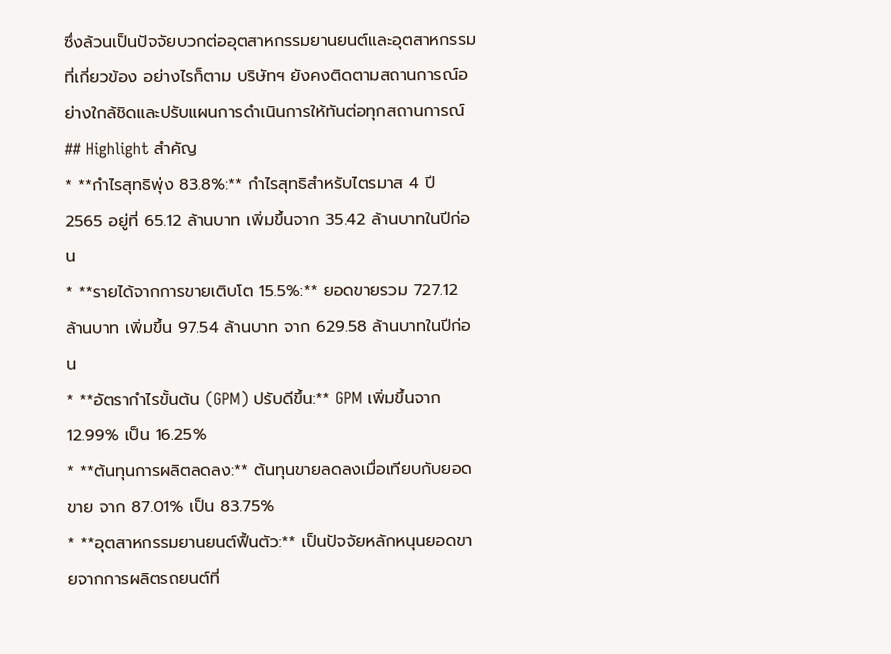ซึ่งล้วนเป็นปัจจัยบวกต่ออุตสาหกรรมยานยนต์และอุตสาหกรรมที่เกี่ยวข้อง อย่างไรก็ตาม บริษัทฯ ยังคงติดตามสถานการณ์อย่างใกล้ชิดและปรับแผนการดำเนินการให้ทันต่อทุกสถานการณ์
## Highlight สำคัญ
* **กำไรสุทธิพุ่ง 83.8%:** กำไรสุทธิสำหรับไตรมาส 4 ปี 2565 อยู่ที่ 65.12 ล้านบาท เพิ่มขึ้นจาก 35.42 ล้านบาทในปีก่อน
* **รายได้จากการขายเติบโต 15.5%:** ยอดขายรวม 727.12 ล้านบาท เพิ่มขึ้น 97.54 ล้านบาท จาก 629.58 ล้านบาทในปีก่อน
* **อัตรากำไรขั้นต้น (GPM) ปรับดีขึ้น:** GPM เพิ่มขึ้นจาก 12.99% เป็น 16.25%
* **ต้นทุนการผลิตลดลง:** ต้นทุนขายลดลงเมื่อเทียบกับยอดขาย จาก 87.01% เป็น 83.75%
* **อุตสาหกรรมยานยนต์ฟื้นตัว:** เป็นปัจจัยหลักหนุนยอดขายจากการผลิตรถยนต์ที่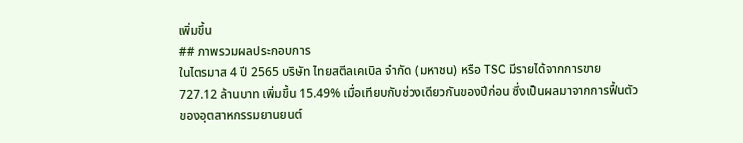เพิ่มขึ้น
## ภาพรวมผลประกอบการ
ในไตรมาส 4 ปี 2565 บริษัท ไทยสตีลเคเบิล จำกัด (มหาชน) หรือ TSC มีรายได้จากการขาย 727.12 ล้านบาท เพิ่มขึ้น 15.49% เมื่อเทียบกับช่วงเดียวกันของปีก่อน ซึ่งเป็นผลมาจากการฟื้นตัวของอุตสาหกรรมยานยนต์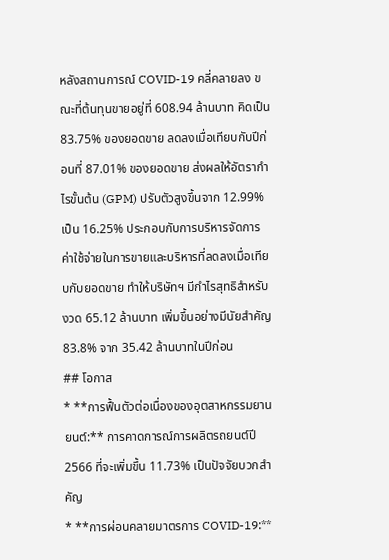หลังสถานการณ์ COVID-19 คลี่คลายลง ขณะที่ต้นทุนขายอยู่ที่ 608.94 ล้านบาท คิดเป็น 83.75% ของยอดขาย ลดลงเมื่อเทียบกับปีก่อนที่ 87.01% ของยอดขาย ส่งผลให้อัตรากำไรขั้นต้น (GPM) ปรับตัวสูงขึ้นจาก 12.99% เป็น 16.25% ประกอบกับการบริหารจัดการค่าใช้จ่ายในการขายและบริหารที่ลดลงเมื่อเทียบกับยอดขาย ทำให้บริษัทฯ มีกำไรสุทธิสำหรับงวด 65.12 ล้านบาท เพิ่มขึ้นอย่างมีนัยสำคัญ 83.8% จาก 35.42 ล้านบาทในปีก่อน
## โอกาส
* **การฟื้นตัวต่อเนื่องของอุตสาหกรรมยานยนต์:** การคาดการณ์การผลิตรถยนต์ปี 2566 ที่จะเพิ่มขึ้น 11.73% เป็นปัจจัยบวกสำคัญ
* **การผ่อนคลายมาตรการ COVID-19:**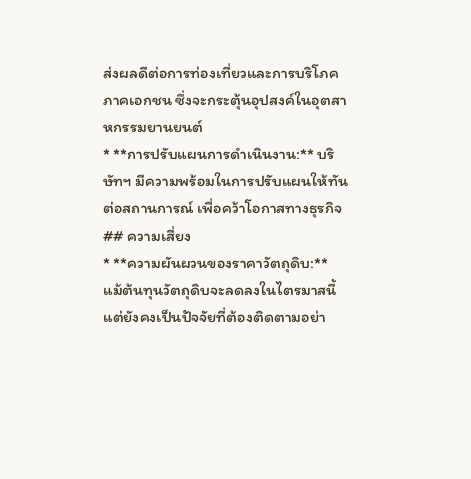ส่งผลดีต่อการท่องเที่ยวและการบริโภคภาคเอกชน ซึ่งจะกระตุ้นอุปสงค์ในอุตสาหกรรมยานยนต์
* **การปรับแผนการดำเนินงาน:** บริษัทฯ มีความพร้อมในการปรับแผนให้ทันต่อสถานการณ์ เพื่อคว้าโอกาสทางธุรกิจ
## ความเสี่ยง
* **ความผันผวนของราคาวัตถุดิบ:** แม้ต้นทุนวัตถุดิบจะลดลงในไตรมาสนี้ แต่ยังคงเป็นปัจจัยที่ต้องติดตามอย่า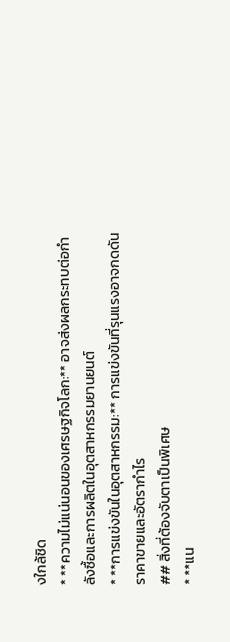งใกล้ชิด
* **ความไม่แน่นอนของเศรษฐกิจโลก:** อาจส่งผลกระทบต่อกำลังซื้อและการผลิตในอุตสาหกรรมยานยนต์
* **การแข่งขันในอุตสาหกรรม:** การแข่งขันที่รุนแรงอาจกดดันราคาขายและอัตรากำไร
## สิ่งที่ต้องจับตาเป็นพิเศษ
* **แน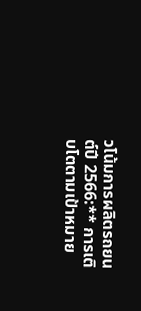วโน้มการผลิตรถยนต์ปี 2566:** การเติบโตตามเป้าหมาย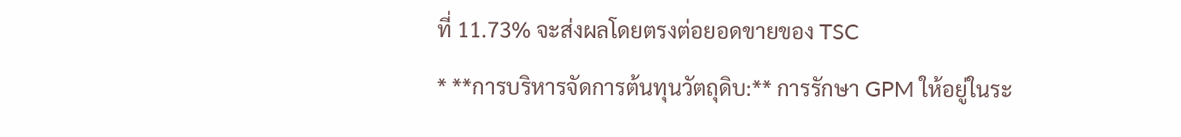ที่ 11.73% จะส่งผลโดยตรงต่อยอดขายของ TSC
* **การบริหารจัดการต้นทุนวัตถุดิบ:** การรักษา GPM ให้อยู่ในระ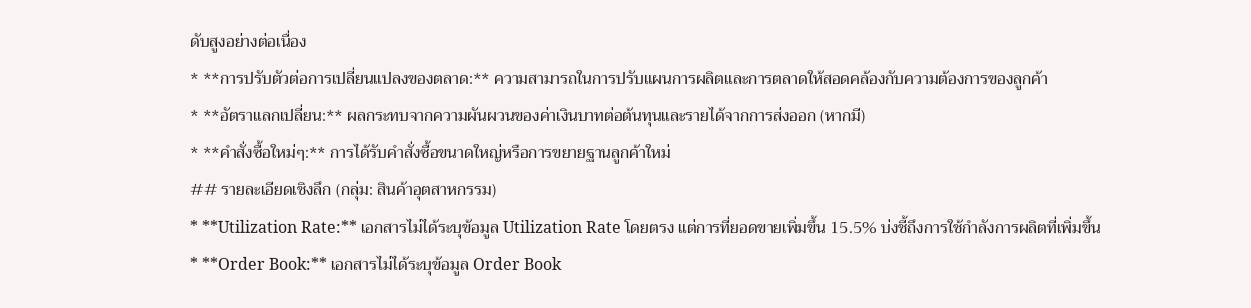ดับสูงอย่างต่อเนื่อง
* **การปรับตัวต่อการเปลี่ยนแปลงของตลาด:** ความสามารถในการปรับแผนการผลิตและการตลาดให้สอดคล้องกับความต้องการของลูกค้า
* **อัตราแลกเปลี่ยน:** ผลกระทบจากความผันผวนของค่าเงินบาทต่อต้นทุนและรายได้จากการส่งออก (หากมี)
* **คำสั่งซื้อใหม่ๆ:** การได้รับคำสั่งซื้อขนาดใหญ่หรือการขยายฐานลูกค้าใหม่
## รายละเอียดเชิงลึก (กลุ่ม: สินค้าอุตสาหกรรม)
* **Utilization Rate:** เอกสารไม่ได้ระบุข้อมูล Utilization Rate โดยตรง แต่การที่ยอดขายเพิ่มขึ้น 15.5% บ่งชี้ถึงการใช้กำลังการผลิตที่เพิ่มขึ้น
* **Order Book:** เอกสารไม่ได้ระบุข้อมูล Order Book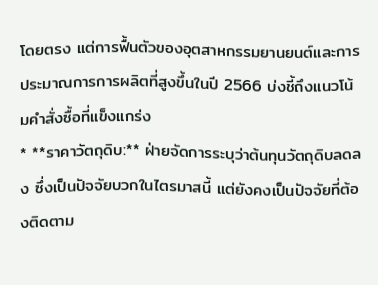โดยตรง แต่การฟื้นตัวของอุตสาหกรรมยานยนต์และการประมาณการการผลิตที่สูงขึ้นในปี 2566 บ่งชี้ถึงแนวโน้มคำสั่งซื้อที่แข็งแกร่ง
* **ราคาวัตถุดิบ:** ฝ่ายจัดการระบุว่าต้นทุนวัตถุดิบลดลง ซึ่งเป็นปัจจัยบวกในไตรมาสนี้ แต่ยังคงเป็นปัจจัยที่ต้องติดตาม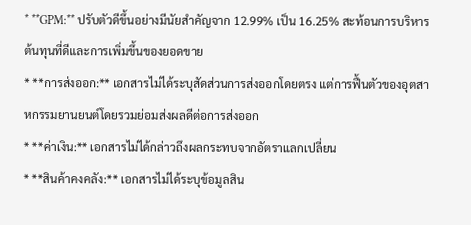* **GPM:** ปรับตัวดีขึ้นอย่างมีนัยสำคัญจาก 12.99% เป็น 16.25% สะท้อนการบริหารต้นทุนที่ดีและการเพิ่มขึ้นของยอดขาย
* **การส่งออก:** เอกสารไม่ได้ระบุสัดส่วนการส่งออกโดยตรง แต่การฟื้นตัวของอุตสาหกรรมยานยนต์โดยรวมย่อมส่งผลดีต่อการส่งออก
* **ค่าเงิน:** เอกสารไม่ได้กล่าวถึงผลกระทบจากอัตราแลกเปลี่ยน
* **สินค้าคงคลัง:** เอกสารไม่ได้ระบุข้อมูลสิน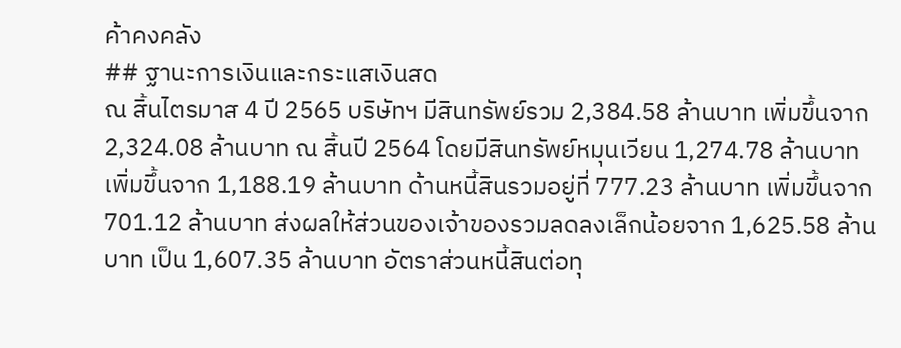ค้าคงคลัง
## ฐานะการเงินและกระแสเงินสด
ณ สิ้นไตรมาส 4 ปี 2565 บริษัทฯ มีสินทรัพย์รวม 2,384.58 ล้านบาท เพิ่มขึ้นจาก 2,324.08 ล้านบาท ณ สิ้นปี 2564 โดยมีสินทรัพย์หมุนเวียน 1,274.78 ล้านบาท เพิ่มขึ้นจาก 1,188.19 ล้านบาท ด้านหนี้สินรวมอยู่ที่ 777.23 ล้านบาท เพิ่มขึ้นจาก 701.12 ล้านบาท ส่งผลให้ส่วนของเจ้าของรวมลดลงเล็กน้อยจาก 1,625.58 ล้านบาท เป็น 1,607.35 ล้านบาท อัตราส่วนหนี้สินต่อทุ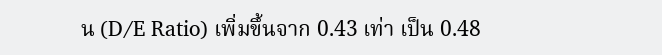น (D/E Ratio) เพิ่มขึ้นจาก 0.43 เท่า เป็น 0.48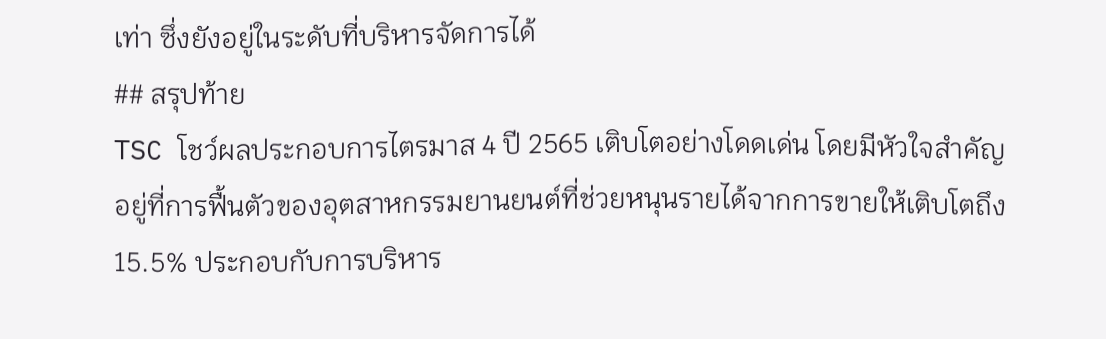เท่า ซึ่งยังอยู่ในระดับที่บริหารจัดการได้
## สรุปท้าย
TSC โชว์ผลประกอบการไตรมาส 4 ปี 2565 เติบโตอย่างโดดเด่น โดยมีหัวใจสำคัญอยู่ที่การฟื้นตัวของอุตสาหกรรมยานยนต์ที่ช่วยหนุนรายได้จากการขายให้เติบโตถึง 15.5% ประกอบกับการบริหาร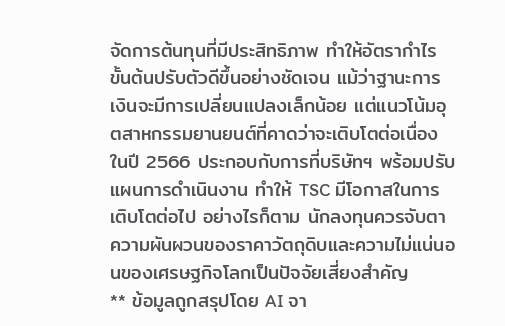จัดการต้นทุนที่มีประสิทธิภาพ ทำให้อัตรากำไรขั้นต้นปรับตัวดีขึ้นอย่างชัดเจน แม้ว่าฐานะการเงินจะมีการเปลี่ยนแปลงเล็กน้อย แต่แนวโน้มอุตสาหกรรมยานยนต์ที่คาดว่าจะเติบโตต่อเนื่องในปี 2566 ประกอบกับการที่บริษัทฯ พร้อมปรับแผนการดำเนินงาน ทำให้ TSC มีโอกาสในการเติบโตต่อไป อย่างไรก็ตาม นักลงทุนควรจับตาความผันผวนของราคาวัตถุดิบและความไม่แน่นอนของเศรษฐกิจโลกเป็นปัจจัยเสี่ยงสำคัญ
** ข้อมูลถูกสรุปโดย AI จา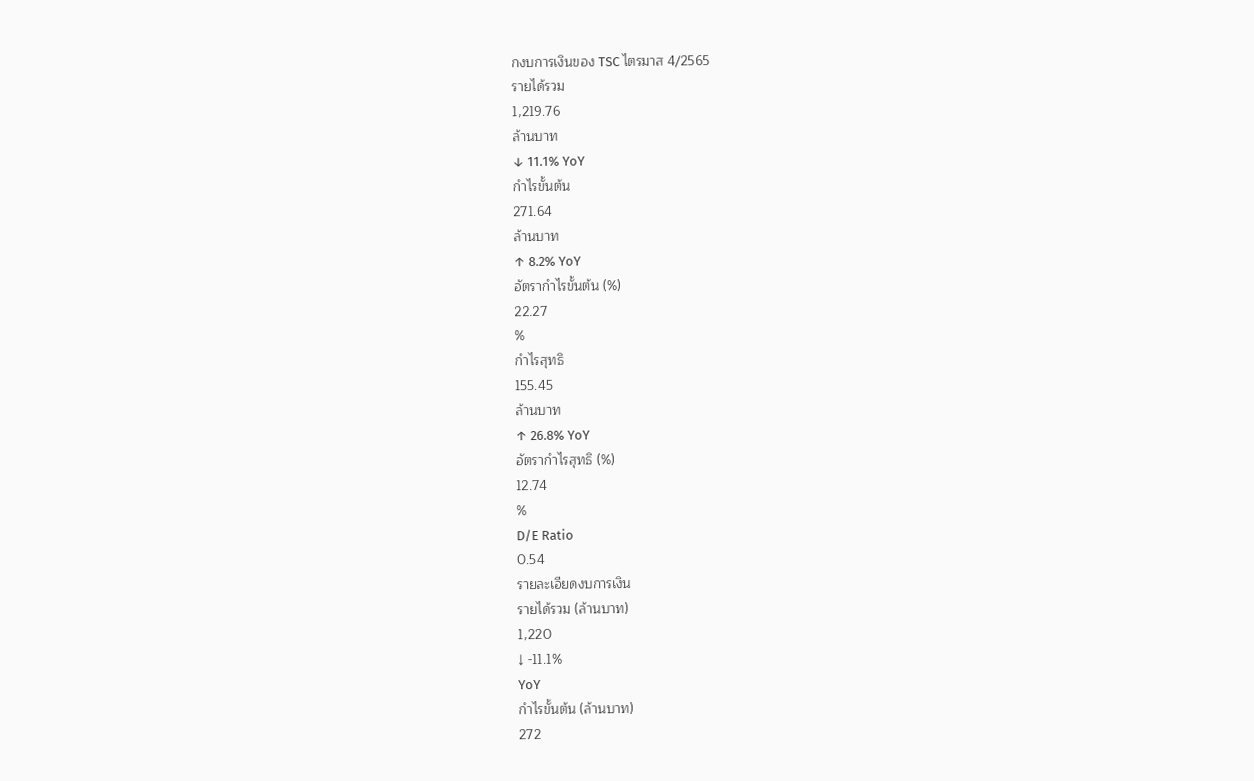กงบการเงินของ TSC ไตรมาส 4/2565
รายได้รวม
1,219.76
ล้านบาท
↓ 11.1% YoY
กำไรขั้นต้น
271.64
ล้านบาท
↑ 8.2% YoY
อัตรากำไรขั้นต้น (%)
22.27
%
กำไรสุทธิ
155.45
ล้านบาท
↑ 26.8% YoY
อัตรากำไรสุทธิ (%)
12.74
%
D/E Ratio
0.54
รายละเอียดงบการเงิน
รายได้รวม (ล้านบาท)
1,220
↓ -11.1%
YoY
กำไรขั้นต้น (ล้านบาท)
272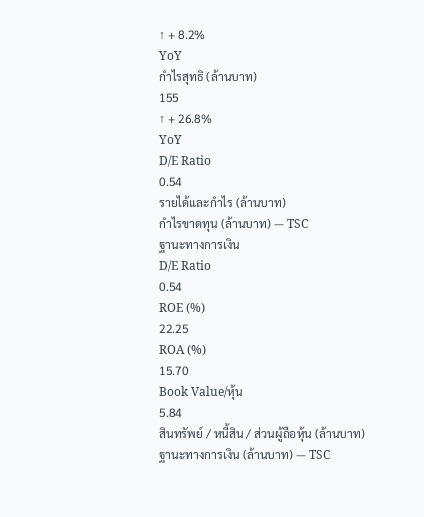↑ + 8.2%
YoY
กำไรสุทธิ (ล้านบาท)
155
↑ + 26.8%
YoY
D/E Ratio
0.54
รายได้และกำไร (ล้านบาท)
กำไรขาดทุน (ล้านบาท) — TSC
ฐานะทางการเงิน
D/E Ratio
0.54
ROE (%)
22.25
ROA (%)
15.70
Book Value/หุ้น
5.84
สินทรัพย์ / หนี้สิน / ส่วนผู้ถือหุ้น (ล้านบาท)
ฐานะทางการเงิน (ล้านบาท) — TSC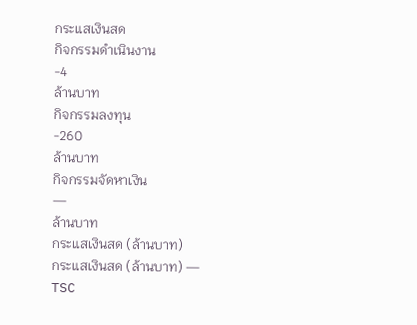กระแสเงินสด
กิจกรรมดำเนินงาน
-4
ล้านบาท
กิจกรรมลงทุน
-260
ล้านบาท
กิจกรรมจัดหาเงิน
—
ล้านบาท
กระแสเงินสด (ล้านบาท)
กระแสเงินสด (ล้านบาท) — TSC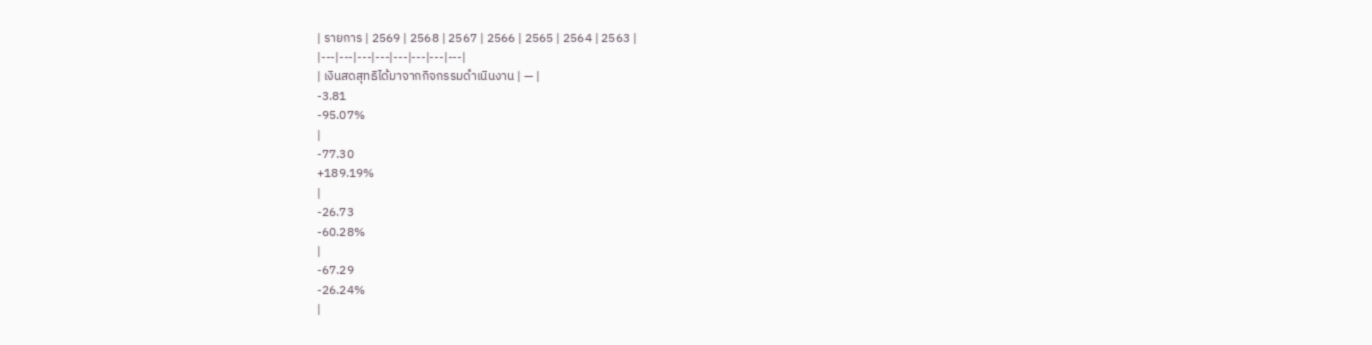| รายการ | 2569 | 2568 | 2567 | 2566 | 2565 | 2564 | 2563 |
|---|---|---|---|---|---|---|---|
| เงินสดสุทธิได้มาจากกิจกรรมดำเนินงาน | — |
-3.81
-95.07%
|
-77.30
+189.19%
|
-26.73
-60.28%
|
-67.29
-26.24%
|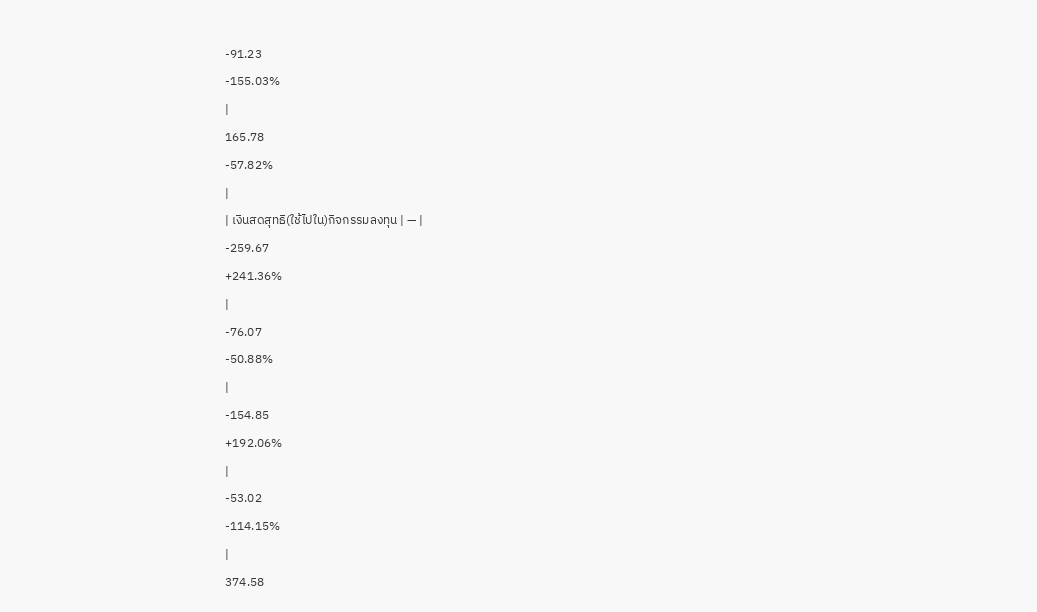-91.23
-155.03%
|
165.78
-57.82%
|
| เงินสดสุทธิ(ใช้ไปใน)กิจกรรมลงทุน | — |
-259.67
+241.36%
|
-76.07
-50.88%
|
-154.85
+192.06%
|
-53.02
-114.15%
|
374.58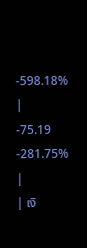-598.18%
|
-75.19
-281.75%
|
| เงิ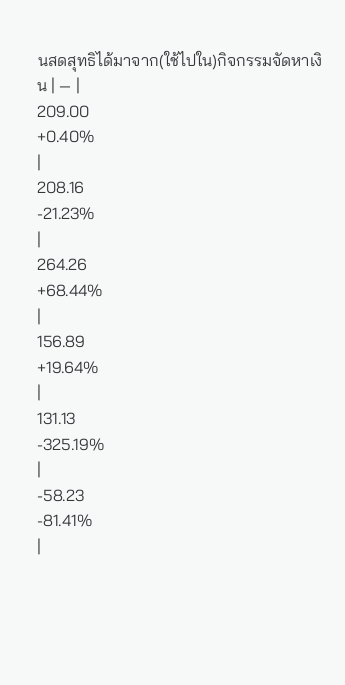นสดสุทธิได้มาจาก(ใช้ไปใน)กิจกรรมจัดหาเงิน | — |
209.00
+0.40%
|
208.16
-21.23%
|
264.26
+68.44%
|
156.89
+19.64%
|
131.13
-325.19%
|
-58.23
-81.41%
|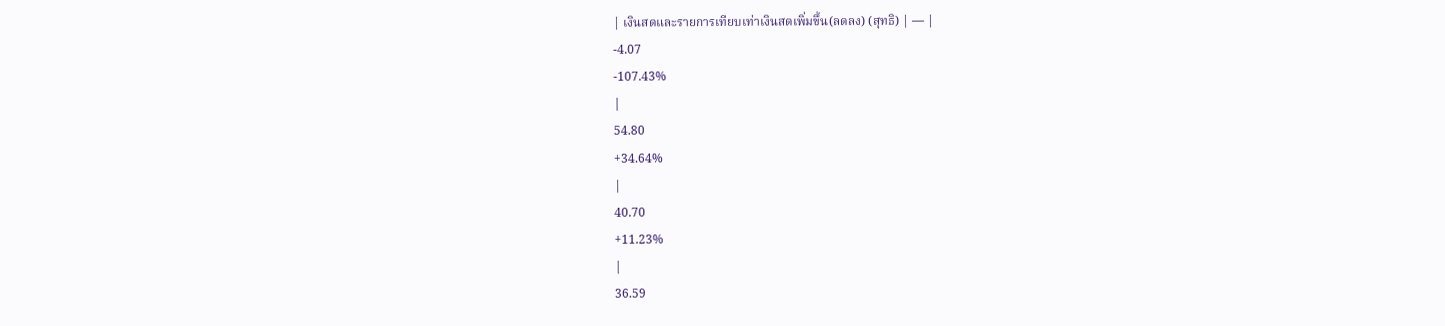| เงินสดและรายการเทียบเท่าเงินสดเพิ่มขึ้น(ลดลง) (สุทธิ) | — |
-4.07
-107.43%
|
54.80
+34.64%
|
40.70
+11.23%
|
36.59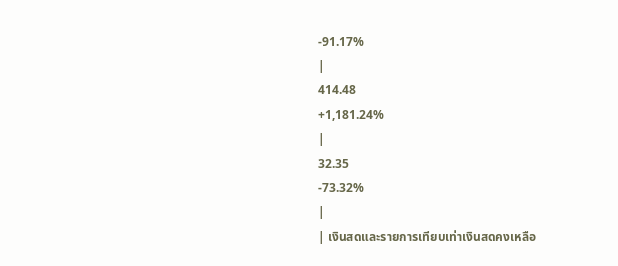-91.17%
|
414.48
+1,181.24%
|
32.35
-73.32%
|
| เงินสดและรายการเทียบเท่าเงินสดคงเหลือ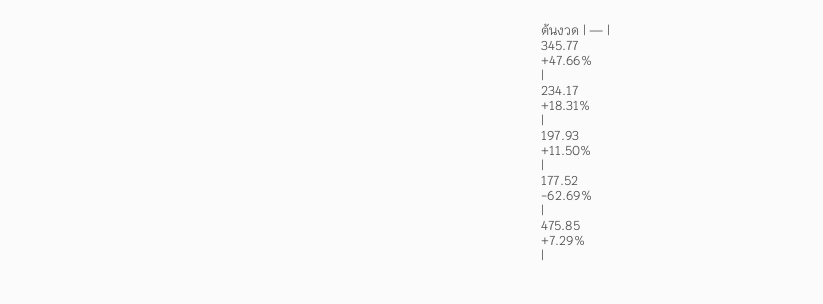ต้นงวด | — |
345.77
+47.66%
|
234.17
+18.31%
|
197.93
+11.50%
|
177.52
-62.69%
|
475.85
+7.29%
|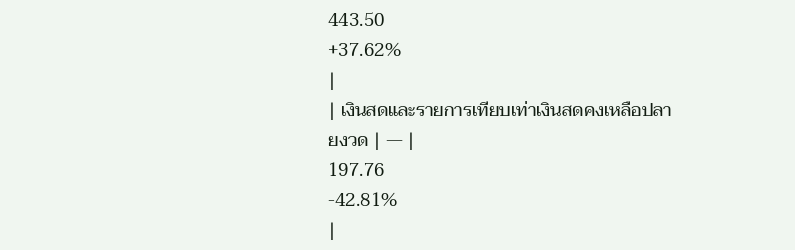443.50
+37.62%
|
| เงินสดและรายการเทียบเท่าเงินสดคงเหลือปลายงวด | — |
197.76
-42.81%
|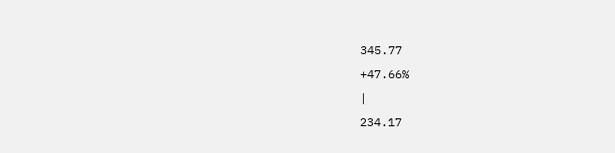345.77
+47.66%
|
234.17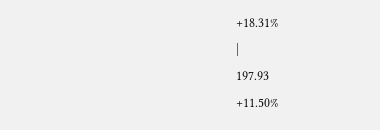+18.31%
|
197.93
+11.50%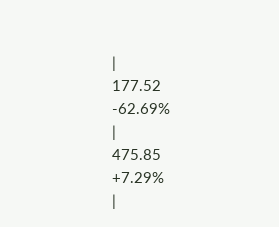|
177.52
-62.69%
|
475.85
+7.29%
|